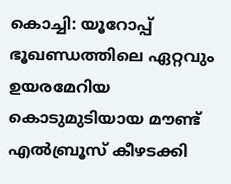കൊച്ചി: യൂറോപ്പ് ഭൂഖണ്ഡത്തിലെ ഏറ്റവും ഉയരമേറിയ കൊടുമുടിയായ മൗണ്ട് എൽബ്രൂസ് കീഴടക്കി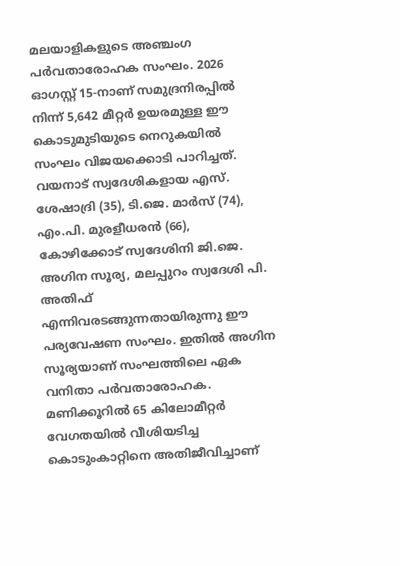മലയാളികളുടെ അഞ്ചംഗ പർവതാരോഹക സംഘം. 2026 ഓഗസ്റ്റ് 15-നാണ് സമുദ്രനിരപ്പിൽ നിന്ന് 5,642 മീറ്റർ ഉയരമുള്ള ഈ കൊടുമുടിയുടെ നെറുകയിൽ സംഘം വിജയക്കൊടി പാറിച്ചത്. വയനാട് സ്വദേശികളായ എസ്. ശേഷാദ്രി (35), ടി.ജെ. മാർസ് (74), എം.പി. മുരളീധരൻ (66), കോഴിക്കോട് സ്വദേശിനി ജി.ജെ. അഗിന സൂര്യ, മലപ്പുറം സ്വദേശി പി. അതിഫ് എന്നിവരടങ്ങുന്നതായിരുന്നു ഈ പര്യവേഷണ സംഘം. ഇതിൽ അഗിന സൂര്യയാണ് സംഘത്തിലെ ഏക വനിതാ പർവതാരോഹക.
മണിക്കൂറിൽ 65 കിലോമീറ്റർ വേഗതയിൽ വീശിയടിച്ച കൊടുംകാറ്റിനെ അതിജീവിച്ചാണ്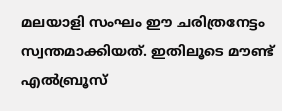മലയാളി സംഘം ഈ ചരിത്രനേട്ടം സ്വന്തമാക്കിയത്. ഇതിലൂടെ മൗണ്ട് എൽബ്രൂസ്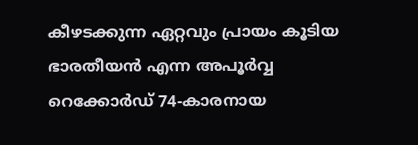കീഴടക്കുന്ന ഏറ്റവും പ്രായം കൂടിയ ഭാരതീയൻ എന്ന അപൂർവ്വ റെക്കോർഡ് 74-കാരനായ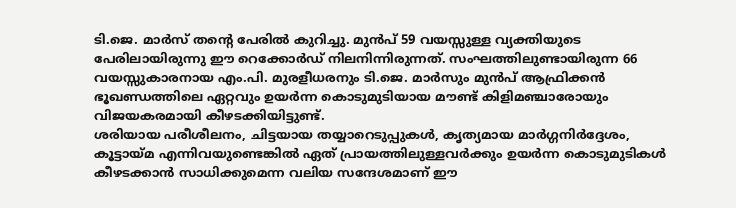ടി.ജെ. മാർസ് തന്റെ പേരിൽ കുറിച്ചു. മുൻപ് 59 വയസ്സുള്ള വ്യക്തിയുടെ പേരിലായിരുന്നു ഈ റെക്കോർഡ് നിലനിന്നിരുന്നത്. സംഘത്തിലുണ്ടായിരുന്ന 66 വയസ്സുകാരനായ എം.പി. മുരളീധരനും ടി.ജെ. മാർസും മുൻപ് ആഫ്രിക്കൻ ഭൂഖണ്ഡത്തിലെ ഏറ്റവും ഉയർന്ന കൊടുമുടിയായ മൗണ്ട് കിളിമഞ്ചാരോയും വിജയകരമായി കീഴടക്കിയിട്ടുണ്ട്.
ശരിയായ പരീശീലനം, ചിട്ടയായ തയ്യാറെടുപ്പുകൾ, കൃത്യമായ മാർഗ്ഗനിർദ്ദേശം, കൂട്ടായ്മ എന്നിവയുണ്ടെങ്കിൽ ഏത് പ്രായത്തിലുള്ളവർക്കും ഉയർന്ന കൊടുമുടികൾ കീഴടക്കാൻ സാധിക്കുമെന്ന വലിയ സന്ദേശമാണ് ഈ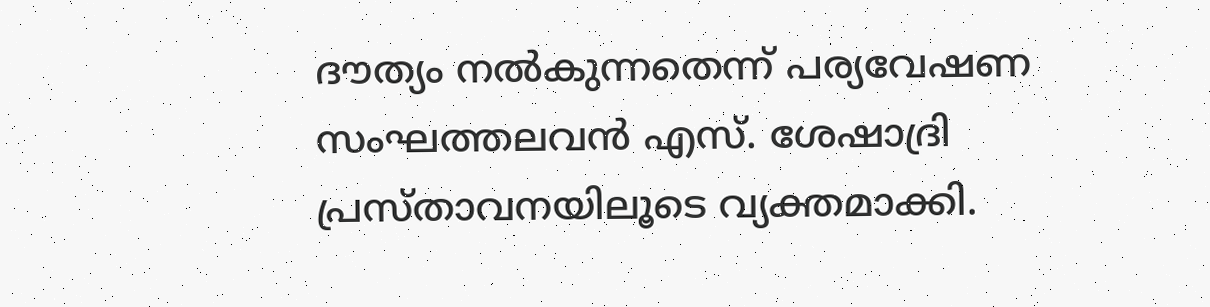ദൗത്യം നൽകുന്നതെന്ന് പര്യവേഷണ സംഘത്തലവൻ എസ്. ശേഷാദ്രി പ്രസ്താവനയിലൂടെ വ്യക്തമാക്കി.